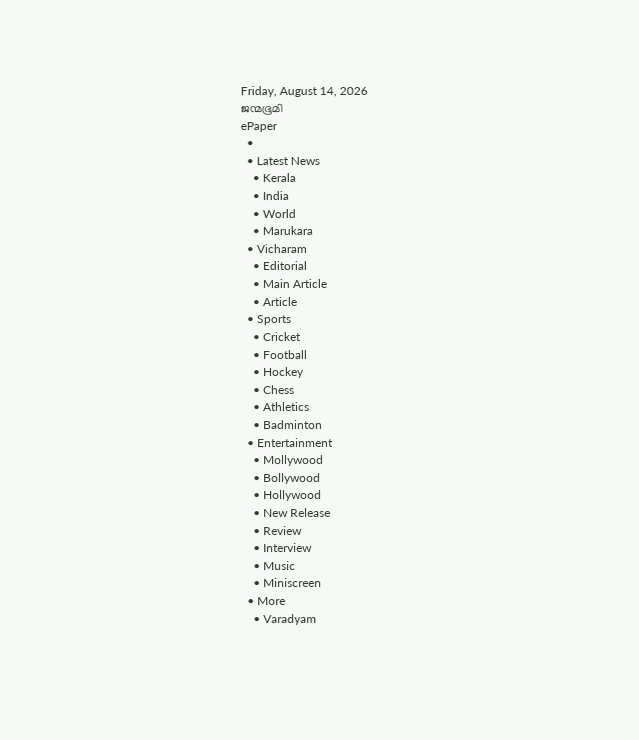Friday, August 14, 2026
ജന്മഭൂമി
ePaper
  •
  • Latest News
    • Kerala
    • India
    • World
    • Marukara
  • Vicharam
    • Editorial
    • Main Article
    • Article
  • Sports
    • Cricket
    • Football
    • Hockey
    • Chess
    • Athletics
    • Badminton
  • Entertainment
    • Mollywood
    • Bollywood
    • Hollywood
    • New Release
    • Review
    • Interview
    • Music
    • Miniscreen
  • More
    • Varadyam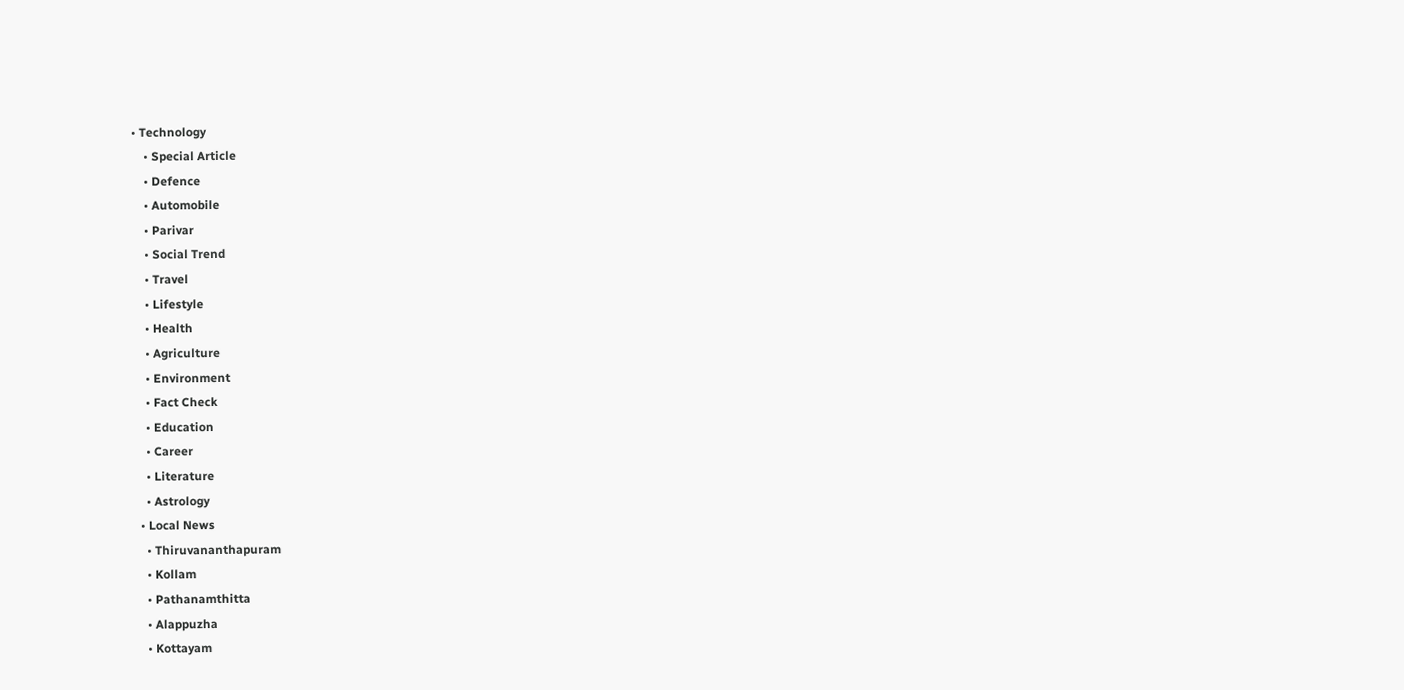• Technology
    • Special Article
    • Defence
    • Automobile
    • Parivar
    • Social Trend
    • Travel
    • Lifestyle
    • Health
    • Agriculture
    • Environment
    • Fact Check
    • Education
    • Career
    • Literature
    • Astrology
  • Local News
    • Thiruvananthapuram
    • Kollam
    • Pathanamthitta
    • Alappuzha
    • Kottayam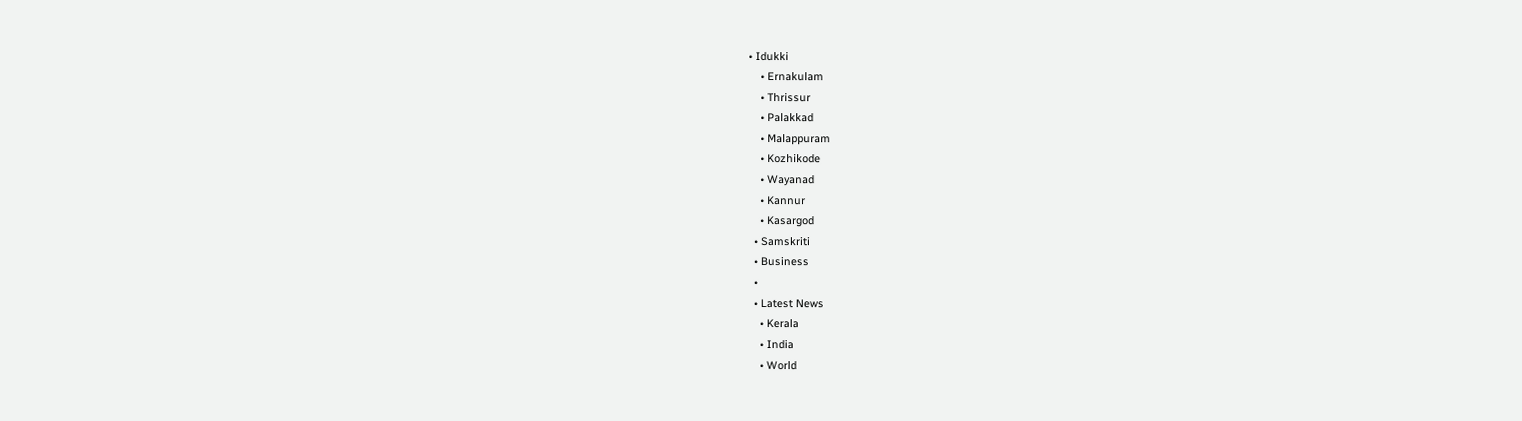• Idukki
    • Ernakulam
    • Thrissur
    • Palakkad
    • Malappuram
    • Kozhikode
    • Wayanad
    • Kannur
    • Kasargod
  • Samskriti
  • Business
  •
  • Latest News
    • Kerala
    • India
    • World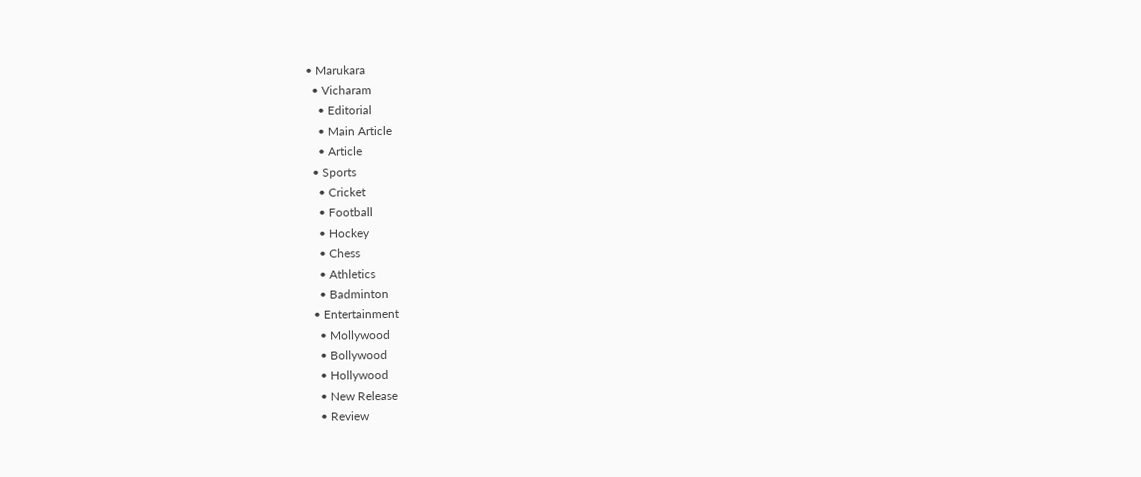• Marukara
  • Vicharam
    • Editorial
    • Main Article
    • Article
  • Sports
    • Cricket
    • Football
    • Hockey
    • Chess
    • Athletics
    • Badminton
  • Entertainment
    • Mollywood
    • Bollywood
    • Hollywood
    • New Release
    • Review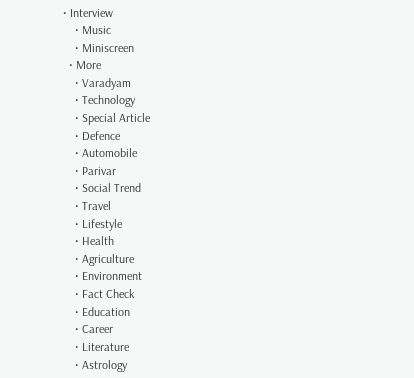• Interview
    • Music
    • Miniscreen
  • More
    • Varadyam
    • Technology
    • Special Article
    • Defence
    • Automobile
    • Parivar
    • Social Trend
    • Travel
    • Lifestyle
    • Health
    • Agriculture
    • Environment
    • Fact Check
    • Education
    • Career
    • Literature
    • Astrology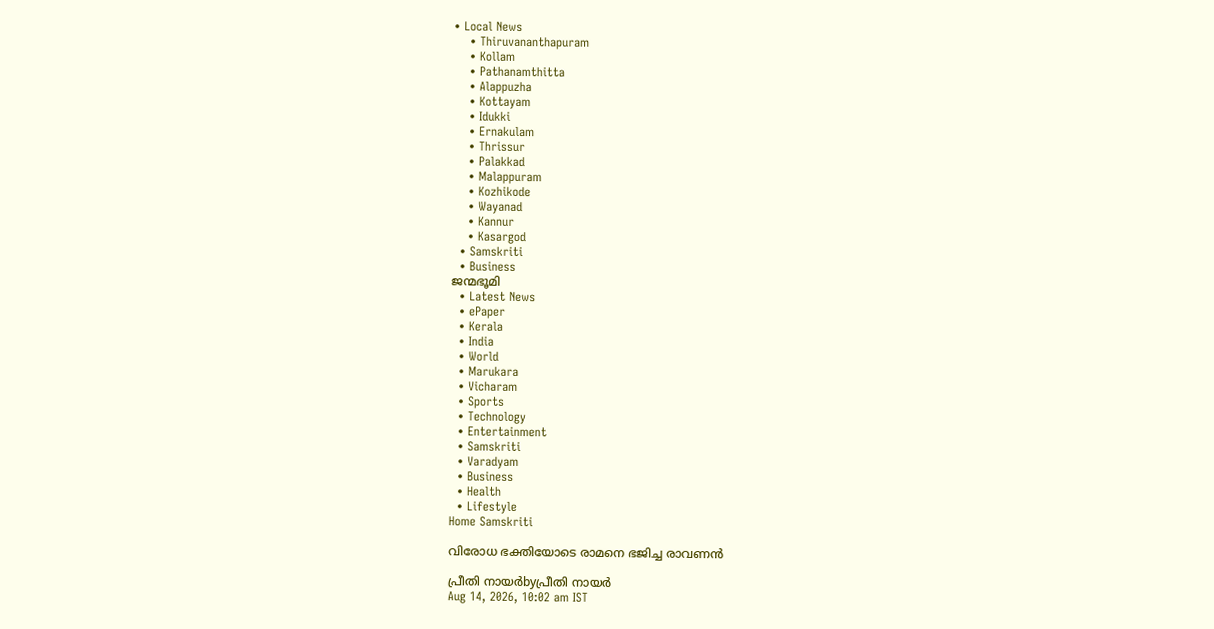• Local News
    • Thiruvananthapuram
    • Kollam
    • Pathanamthitta
    • Alappuzha
    • Kottayam
    • Idukki
    • Ernakulam
    • Thrissur
    • Palakkad
    • Malappuram
    • Kozhikode
    • Wayanad
    • Kannur
    • Kasargod
  • Samskriti
  • Business
ജന്മഭൂമി
  • Latest News
  • ePaper
  • Kerala
  • India
  • World
  • Marukara
  • Vicharam
  • Sports
  • Technology
  • Entertainment
  • Samskriti
  • Varadyam
  • Business
  • Health
  • Lifestyle
Home Samskriti

വിരോധ ഭക്തിയോടെ രാമനെ ഭജിച്ച രാവണന്‍

പ്രീതി നായര്‍byപ്രീതി നായര്‍
Aug 14, 2026, 10:02 am IST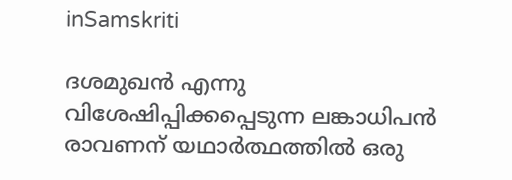inSamskriti

ദശമുഖന്‍ എന്നു വിശേഷിപ്പിക്കപ്പെടുന്ന ലങ്കാധിപന്‍ രാവണന് യഥാര്‍ത്ഥത്തില്‍ ഒരു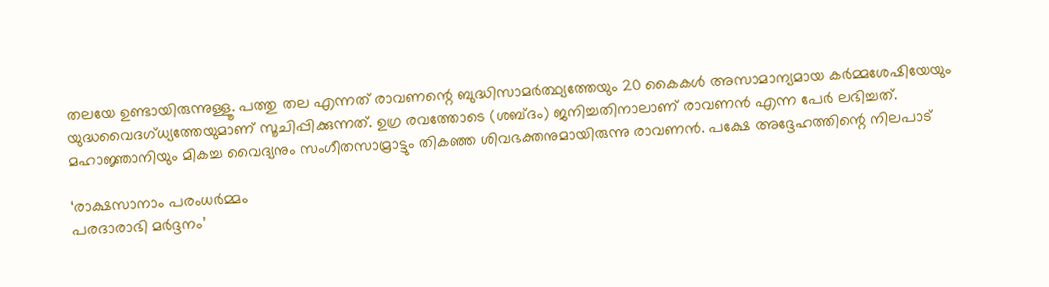തലയേ ഉണ്ടായിരുന്നുള്ളൂ. പത്തു തല എന്നത് രാവണന്റെ ബുദ്ധിസാമര്‍ത്ഥ്യത്തേയും 20 കൈകള്‍ അസാമാന്യമായ കര്‍മ്മശേഷിയേയും യുദ്ധവൈദഗ്ധ്യത്തേയുമാണ് സൂചിപ്പിക്കുന്നത്. ഉഗ്ര രവത്തോടെ (ശബ്ദം) ജനിച്ചതിനാലാണ് രാവണന്‍ എന്ന പേര്‍ ലഭിച്ചത്. മഹാജ്ഞാനിയും മികച്ച വൈദ്യനും സംഗീതസാമ്രാട്ടും തികഞ്ഞ ശിവഭക്തനുമായിരുന്നു രാവണന്‍. പക്ഷേ അദ്ദേഹത്തിന്റെ നിലപാട്

‘രാക്ഷസാനാം പരംധര്‍മ്മം
പരദാരാഭി മര്‍ദ്ദനം’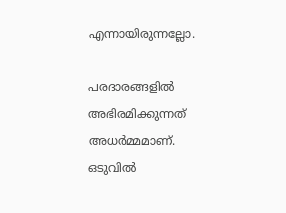എന്നായിരുന്നല്ലോ.

പരദാരങ്ങളില്‍ അഭിരമിക്കുന്നത് അധര്‍മ്മമാണ്. ഒടുവില്‍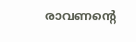രാവണന്റെ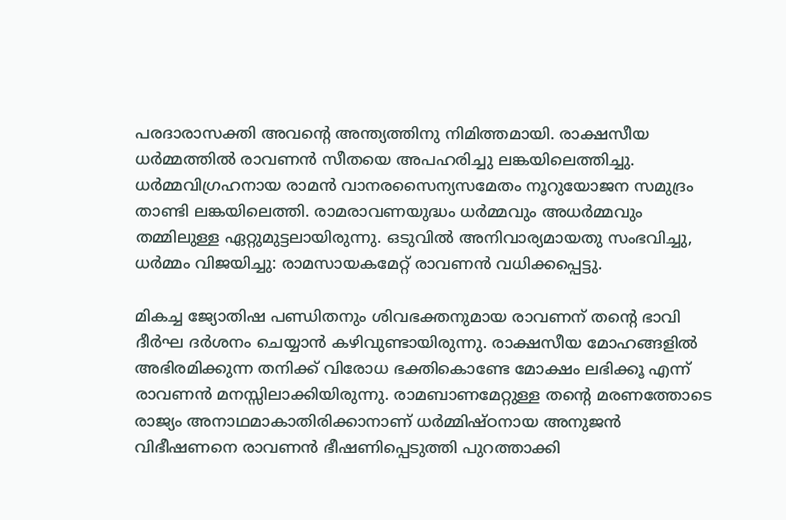പരദാരാസക്തി അവന്റെ അന്ത്യത്തിനു നിമിത്തമായി. രാക്ഷസീയ ധര്‍മ്മത്തില്‍ രാവണന്‍ സീതയെ അപഹരിച്ചു ലങ്കയിലെത്തിച്ചു. ധര്‍മ്മവിഗ്രഹനായ രാമന്‍ വാനരസൈന്യസമേതം നൂറുയോജന സമുദ്രം താണ്ടി ലങ്കയിലെത്തി. രാമരാവണയുദ്ധം ധര്‍മ്മവും അധര്‍മ്മവും തമ്മിലുള്ള ഏറ്റുമുട്ടലായിരുന്നു. ഒടുവില്‍ അനിവാര്യമായതു സംഭവിച്ചു, ധര്‍മ്മം വിജയിച്ചു: രാമസായകമേറ്റ് രാവണന്‍ വധിക്കപ്പെട്ടു.

മികച്ച ജ്യോതിഷ പണ്ഡിതനും ശിവഭക്തനുമായ രാവണന് തന്റെ ഭാവി ദീര്‍ഘ ദര്‍ശനം ചെയ്യാന്‍ കഴിവുണ്ടായിരുന്നു. രാക്ഷസീയ മോഹങ്ങളില്‍ അഭിരമിക്കുന്ന തനിക്ക് വിരോധ ഭക്തികൊണ്ടേ മോക്ഷം ലഭിക്കൂ എന്ന് രാവണന്‍ മനസ്സിലാക്കിയിരുന്നു. രാമബാണമേറ്റുള്ള തന്റെ മരണത്തോടെ രാജ്യം അനാഥമാകാതിരിക്കാനാണ് ധര്‍മ്മിഷ്ഠനായ അനുജന്‍ വിഭീഷണനെ രാവണന്‍ ഭീഷണിപ്പെടുത്തി പുറത്താക്കി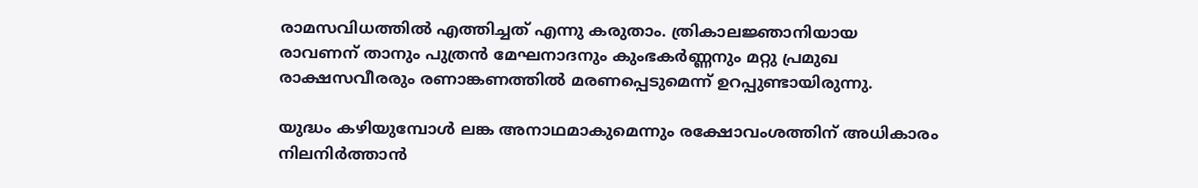രാമസവിധത്തില്‍ എത്തിച്ചത് എന്നു കരുതാം. ത്രികാലജ്ഞാനിയായ രാവണന് താനും പുത്രന്‍ മേഘനാദനും കുംഭകര്‍ണ്ണനും മറ്റു പ്രമുഖ രാക്ഷസവീരരും രണാങ്കണത്തില്‍ മരണപ്പെടുമെന്ന് ഉറപ്പുണ്ടായിരുന്നു.

യുദ്ധം കഴിയുമ്പോള്‍ ലങ്ക അനാഥമാകുമെന്നും രക്ഷോവംശത്തിന് അധികാരം നിലനിര്‍ത്താന്‍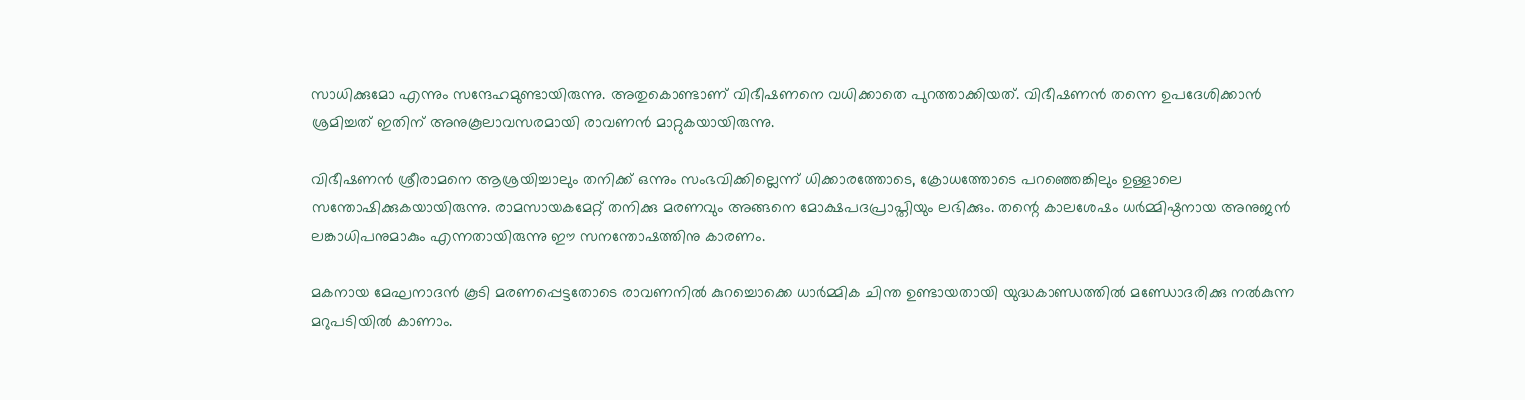സാധിക്കുമോ എന്നും സന്ദേഹമുണ്ടായിരുന്നു. അതുകൊണ്ടാണ് വിഭീഷണനെ വധിക്കാതെ പുറത്താക്കിയത്. വിഭീഷണന്‍ തന്നെ ഉപദേശിക്കാന്‍ ശ്രമിച്ചത് ഇതിന് അനുകൂലാവസരമായി രാവണന്‍ മാറ്റുകയായിരുന്നു.

വിഭീഷണന്‍ ശ്രീരാമനെ ആശ്രയിച്ചാലും തനിക്ക് ഒന്നും സംഭവിക്കില്ലെന്ന് ധിക്കാരത്തോടെ, ക്രോധത്തോടെ പറഞ്ഞെങ്കിലും ഉള്ളാലെ സന്തോഷിക്കുകയായിരുന്നു. രാമസായകമേറ്റ് തനിക്കു മരണവും അങ്ങനെ മോക്ഷപദപ്രാപ്തിയും ലഭിക്കും. തന്റെ കാലശേഷം ധര്‍മ്മിഷ്ഠനായ അനുജന്‍ ലങ്കാധിപനുമാകും എന്നതായിരുന്നു ഈ സനന്തോഷത്തിനു കാരണം.

മകനായ മേഘനാദന്‍ കൂടി മരണപ്പെട്ടതോടെ രാവണനില്‍ കുറച്ചൊക്കെ ധാര്‍മ്മിക ചിന്ത ഉണ്ടായതായി യുദ്ധകാണ്ഡത്തില്‍ മണ്ഡോദരിക്കു നല്‍കുന്ന മറുപടിയില്‍ കാണാം.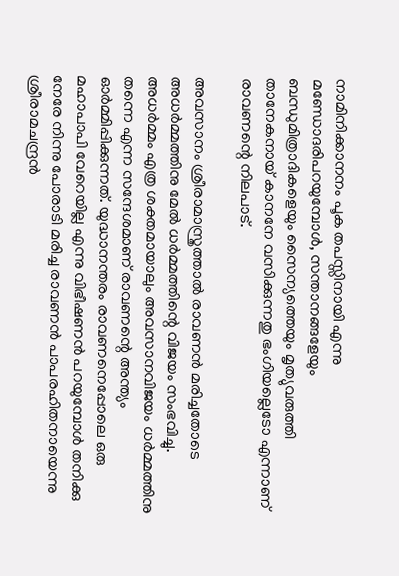നാമിനിക്കാനനം പൂക തപസ്സിനായി എന്നു മണ്ഡോദരിപറയുമ്പോള്‍, സന്താനങ്ങളേയും ബന്ധുമിത്രാദികളെയും സൈന്യത്തെയും മൃത്യുവരുത്തി താനേകനായ് കാനനേ വസിക്കുന്നതു ഭംഗിയല്ലെടോ എന്നാണ് രാവണന്റെ നിലപാട്.

അവസാനം ശ്രീരാമാസ്ത്രത്താല്‍ രാവണന്‍ മരിച്ചതോടെ അധര്‍മ്മത്തിനു മേല്‍ ധര്‍മ്മത്തിന്റെ വിജയം സംഭവിച്ചു. അധര്‍മ്മം എത്ര ശക്തമായാലും അവസാനവിജയം ധര്‍മ്മത്തിനു തന്നെ എന്ന സന്ദേശമാണ് രാവണന്റെ അന്ത്യം ഓര്‍മ്മിപ്പിക്കുന്നത്. യുദ്ധാനന്തരം രാവണനെപ്പോലെ ഒരു മഹാപാപി വേറെയില്ല എന്നു വിഭീഷണന്‍ പറയുമ്പോള്‍ തനിക്കു നേരേ നിന്നു പോരാടി മരിച്ച രാവണന്‍ പാപരഹിതനായെന്നു ശ്രീരാമചന്ദ്രന്‍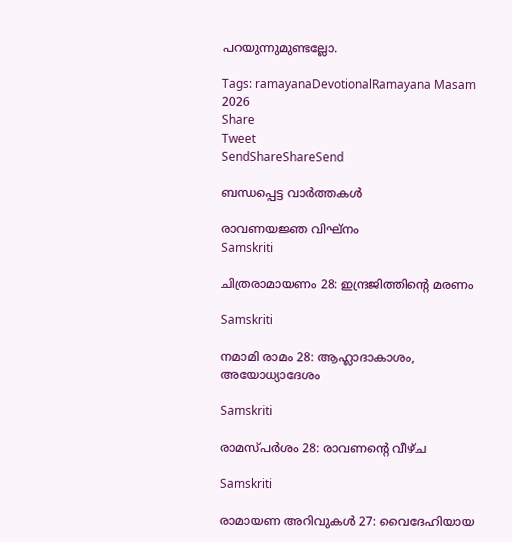പറയുന്നുമുണ്ടല്ലോ.

Tags: ramayanaDevotionalRamayana Masam 2026
Share
Tweet
SendShareShareSend

ബന്ധപ്പെട്ട വാര്‍ത്തകള്‍

രാവണയജ്ഞ വിഘ്‌നം
Samskriti

ചിത്രരാമായണം 28: ഇന്ദ്രജിത്തിന്റെ മരണം

Samskriti

നമാമി രാമം 28: ആഹ്ലാദാകാശം, അയോധ്യാദേശം

Samskriti

രാമസ്പര്‍ശം 28: രാവണന്റെ വീഴ്ച

Samskriti

രാമായണ അറിവുകള്‍ 27: വൈദേഹിയായ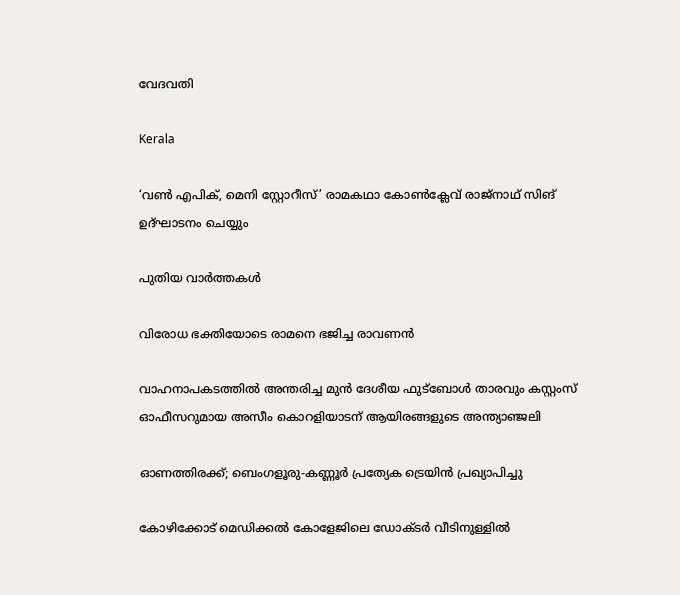വേദവതി

Kerala

‘വണ്‍ എപിക്, മെനി സ്റ്റോറീസ്’ രാമകഥാ കോണ്‍ക്ലേവ് രാജ്‌നാഥ് സിങ് ഉദ്ഘാടനം ചെയ്യും

പുതിയ വാര്‍ത്തകള്‍

വിരോധ ഭക്തിയോടെ രാമനെ ഭജിച്ച രാവണന്‍

വാഹനാപകടത്തിൽ അന്തരിച്ച മുൻ ദേശീയ ഫുട്‌ബോൾ താരവും കസ്റ്റംസ് ഓഫീസറുമായ അസീം കൊറളിയാടന് ആയിരങ്ങളുടെ അന്ത്യാഞ്ജലി

ഓണത്തിരക്ക്; ബെംഗളൂരു-കണ്ണൂർ പ്രത്യേക ട്രെയിൻ പ്രഖ്യാപിച്ചു

കോഴിക്കോട് മെഡിക്കൽ കോളേജിലെ ഡോക്ടർ വീടിനുള്ളിൽ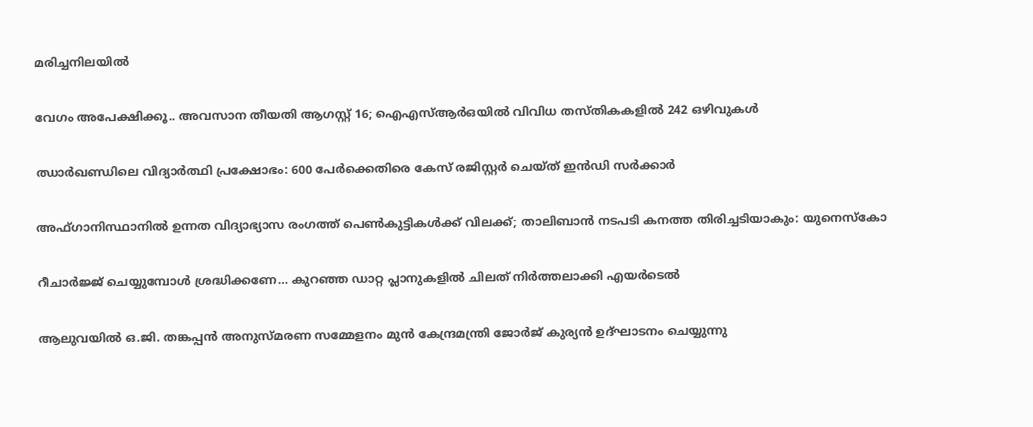മരിച്ചനിലയിൽ

വേഗം അപേക്ഷിക്കൂ.. അവസാന തീയതി ആഗസ്റ്റ് 16; ഐഎസ്ആര്‍ഒയില്‍ വിവിധ തസ്തികകളില്‍ 242 ഒഴിവുകള്‍

ഝാര്‍ഖണ്ഡിലെ വിദ്യാര്‍ത്ഥി പ്രക്ഷോഭം: 600 പേര്‍ക്കെതിരെ കേസ് രജിസ്റ്റര്‍ ചെയ്ത് ഇന്‍ഡി സര്‍ക്കാര്‍

അഫ്ഗാനിസ്ഥാനില്‍ ഉന്നത വിദ്യാഭ്യാസ രംഗത്ത് പെണ്‍കുട്ടികള്‍ക്ക് വിലക്ക്; താലിബാന്‍ നടപടി കനത്ത തിരിച്ചടിയാകും: യുനെസ്‌കോ

റീചാര്‍ജ്ജ് ചെയ്യുമ്പോള്‍ ശ്രദ്ധിക്കണേ… കുറഞ്ഞ ഡാറ്റ പ്ലാനുകളിൽ ചിലത് നിർത്തലാക്കി എയർടെൽ

ആലുവയില്‍ ഒ.ജി. തങ്കപ്പന്‍ അനുസ്മരണ സമ്മേളനം മുന്‍ കേന്ദ്രമന്ത്രി ജോര്‍ജ് കുര്യന്‍ ഉദ്ഘാടനം ചെയ്യുന്നു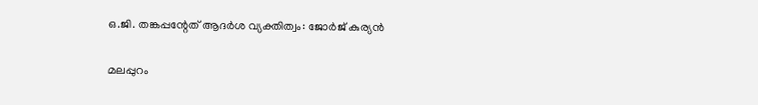ഒ.ജി. തങ്കപ്പന്റേത് ആദര്‍ശ വ്യക്തിത്വം: ജോര്‍ജ് കുര്യന്‍

മലപ്പുറം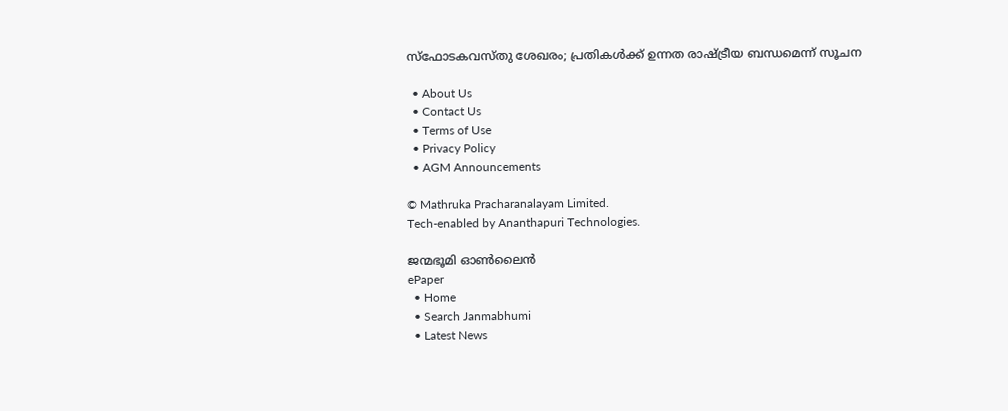സ്‌ഫോടകവസ്തു ശേഖരം; പ്രതികള്‍ക്ക് ഉന്നത രാഷ്‌ട്രീയ ബന്ധമെന്ന് സൂചന

  • About Us
  • Contact Us
  • Terms of Use
  • Privacy Policy
  • AGM Announcements

© Mathruka Pracharanalayam Limited.
Tech-enabled by Ananthapuri Technologies.

ജന്മഭൂമി ഓണ്‍ലൈന്‍
ePaper
  • Home
  • Search Janmabhumi
  • Latest News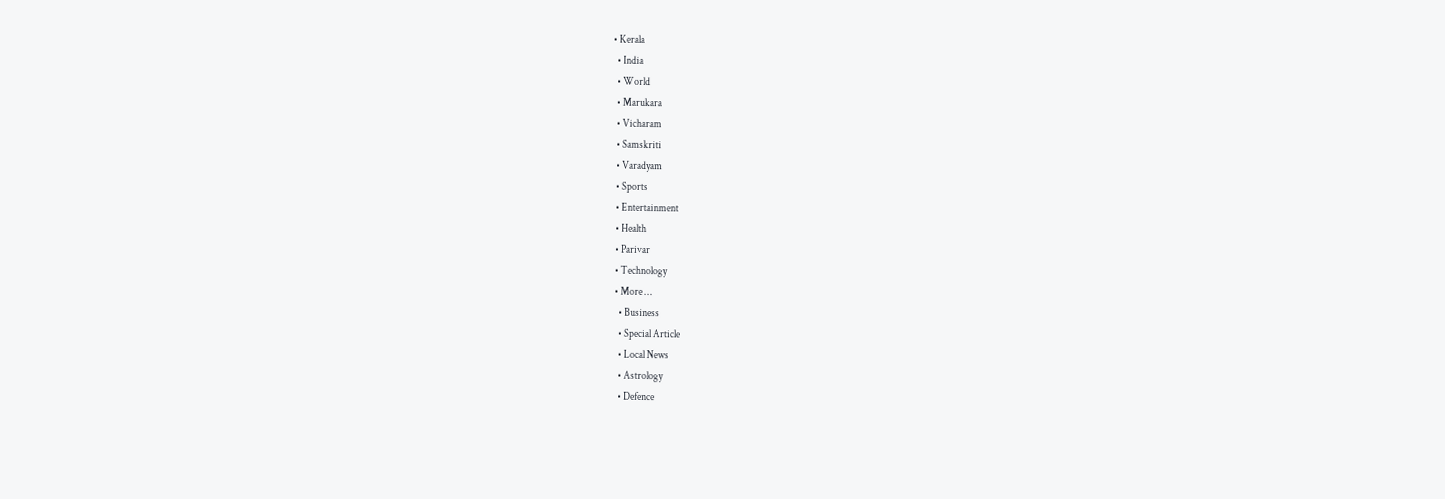• Kerala
  • India
  • World
  • Marukara
  • Vicharam
  • Samskriti
  • Varadyam
  • Sports
  • Entertainment
  • Health
  • Parivar
  • Technology
  • More …
    • Business
    • Special Article
    • Local News
    • Astrology
    • Defence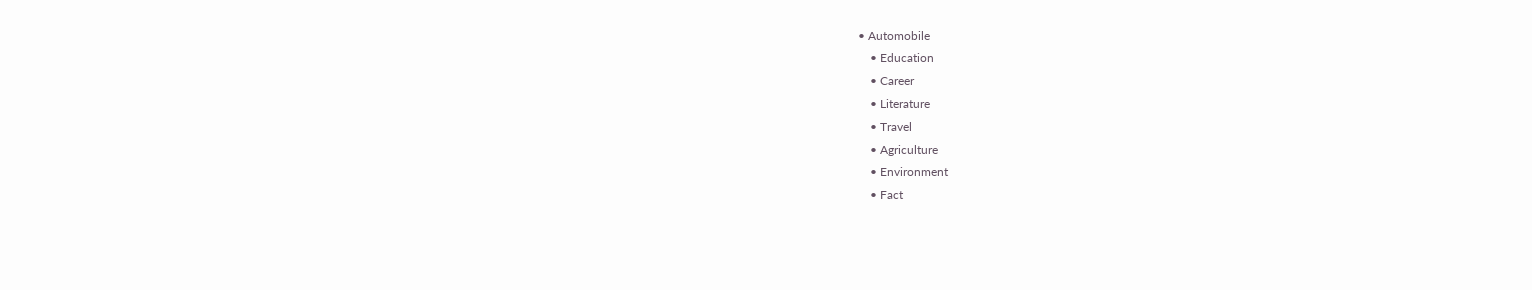• Automobile
    • Education
    • Career
    • Literature
    • Travel
    • Agriculture
    • Environment
    • Fact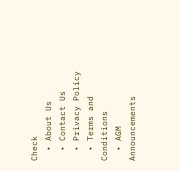Check
  • About Us
  • Contact Us
  • Privacy Policy
  • Terms and Conditions
  • AGM Announcements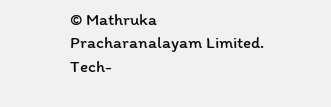© Mathruka Pracharanalayam Limited.
Tech-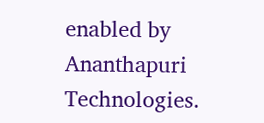enabled by Ananthapuri Technologies.